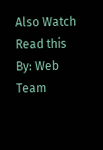Also Watch
Read this
By: Web Team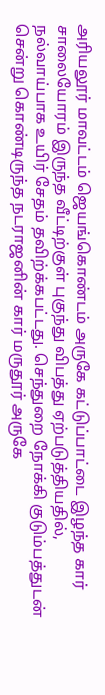அரியலூர் மாவட்டம் ஜெயங்கொண்டம் அருகே கட்டுப்பாட்டை இழந்த கார் சாலையோரம் இருந்த வீட்டிற்குள் புகுந்து விபத்து ஏற்படுத்தியதில், நல்வாய்பாக உயிர் சேதம் தவிற்க்கபட்டது. செந்துறை நோக்கி குடும்பத்துடன் சென்று கொண்டிருந்த நடராஜனின் கார் மருதூர் அருகே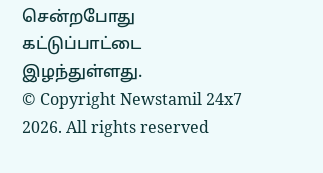சென்றபோது கட்டுப்பாட்டை இழந்துள்ளது.
© Copyright Newstamil 24x7 2026. All rights reserved